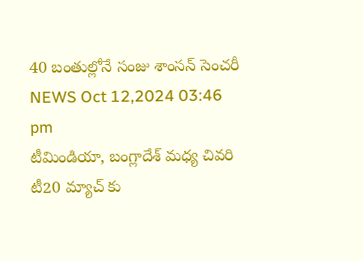40 బంతుల్లోనే సంజు శాంసన్ సెంచరీ
NEWS Oct 12,2024 03:46 pm
టీమిండియా, బంగ్లాదేశ్ మధ్య చివరి టీ20 మ్యాచ్ కు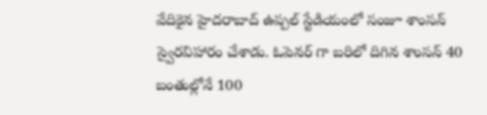వేదికైన హైదరాబాద్ ఉప్పల్ స్టేడియంలో సంజూ శాంసన్ స్వైరవిహారం చేశాడు. ఓపెనర్ గా బరిలో దిగిన శాంసన్ 40 బంతుల్లోనే 100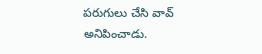పరుగులు చేసి వావ్ అనిపించాడు.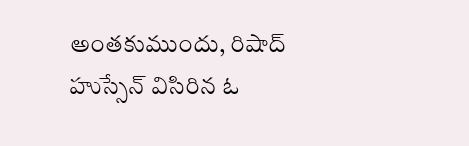అంతకుముందు, రిషాద్ హుస్సేన్ విసిరిన ఓ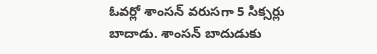ఓవర్లో శాంసన్ వరుసగా 5 సిక్సర్లు బాదాడు. శాంసన్ బాదుడుకు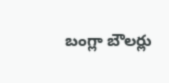బంగ్లా బౌలర్లు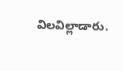విలవిల్లాడారు.